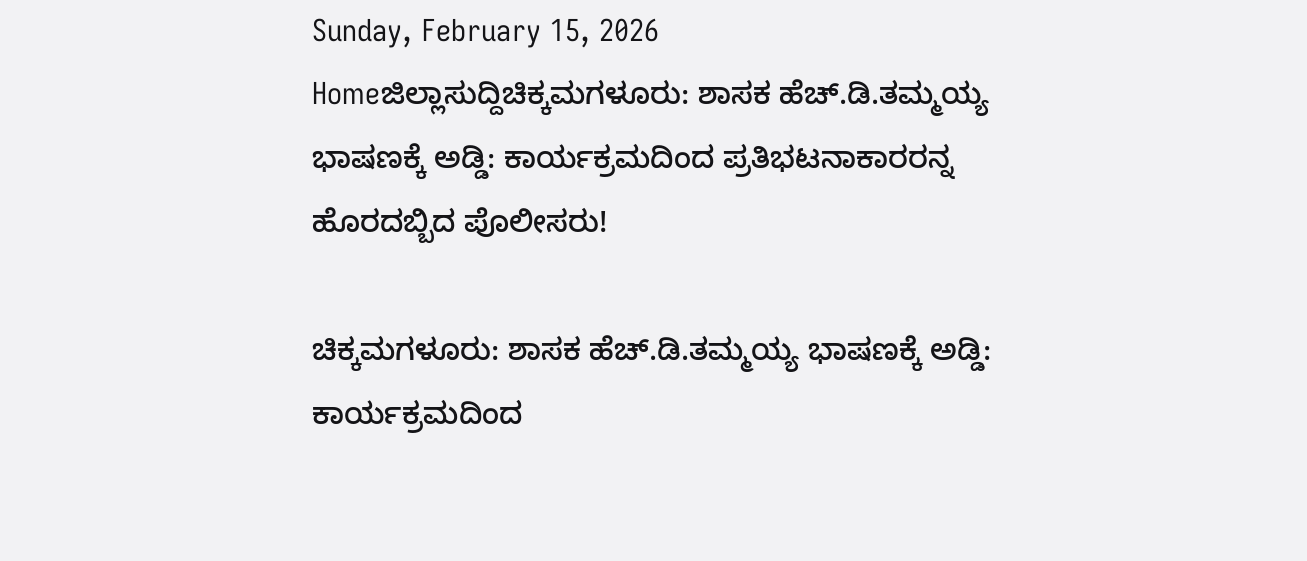Sunday, February 15, 2026
Homeಜಿಲ್ಲಾಸುದ್ದಿಚಿಕ್ಕಮಗಳೂರು: ಶಾಸಕ ಹೆಚ್.ಡಿ.ತಮ್ಮಯ್ಯ ಭಾಷಣಕ್ಕೆ ಅಡ್ಡಿ: ಕಾರ್ಯಕ್ರಮದಿಂದ ಪ್ರತಿಭಟನಾಕಾರರನ್ನ ಹೊರದಬ್ಬಿದ ಪೊಲೀಸರು!

ಚಿಕ್ಕಮಗಳೂರು: ಶಾಸಕ ಹೆಚ್.ಡಿ.ತಮ್ಮಯ್ಯ ಭಾಷಣಕ್ಕೆ ಅಡ್ಡಿ: ಕಾರ್ಯಕ್ರಮದಿಂದ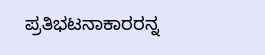ಪ್ರತಿಭಟನಾಕಾರರನ್ನ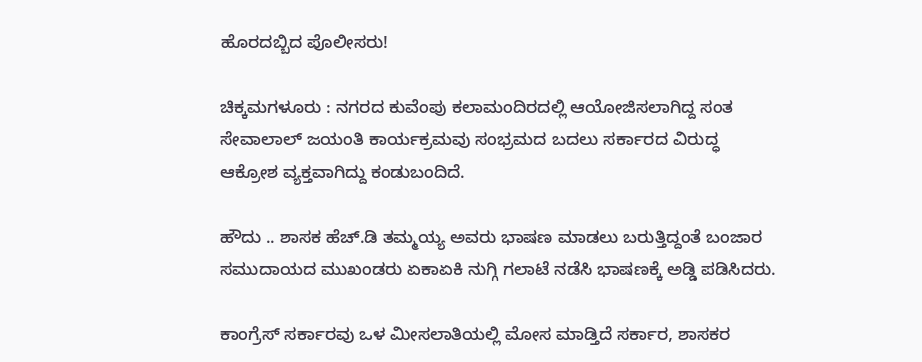ಹೊರದಬ್ಬಿದ ಪೊಲೀಸರು!

ಚಿಕ್ಕಮಗಳೂರು : ನಗರದ ಕುವೆಂಪು ಕಲಾಮಂದಿರದಲ್ಲಿ ಆಯೋಜಿಸಲಾಗಿದ್ದ ಸಂತ ಸೇವಾಲಾಲ್ ಜಯಂತಿ ಕಾರ್ಯಕ್ರಮವು ಸಂಭ್ರಮದ ಬದಲು ಸರ್ಕಾರದ ವಿರುದ್ಧ ಆಕ್ರೋಶ ವ್ಯಕ್ತವಾಗಿದ್ದು ಕಂಡುಬಂದಿದೆ.

ಹೌದು .. ಶಾಸಕ ಹೆಚ್.ಡಿ ತಮ್ಮಯ್ಯ ಅವರು ಭಾಷಣ ಮಾಡಲು ಬರುತ್ತಿದ್ದಂತೆ ಬಂಜಾರ ಸಮುದಾಯದ ಮುಖಂಡರು ಏಕಾಏಕಿ ನುಗ್ಗಿ ಗಲಾಟೆ ನಡೆಸಿ ಭಾಷಣಕ್ಕೆ ಅಡ್ಡಿ ಪಡಿಸಿದರು.

ಕಾಂಗ್ರೆಸ್‌ ಸರ್ಕಾರವು ಒಳ ಮೀಸಲಾತಿಯಲ್ಲಿ ಮೋಸ ಮಾಡ್ತಿದೆ ಸರ್ಕಾರ, ಶಾಸಕರ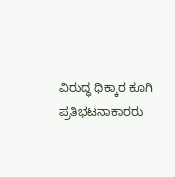ವಿರುದ್ಧ ಧಿಕ್ಕಾರ ಕೂಗಿ ಪ್ರತಿಭಟನಾಕಾರರು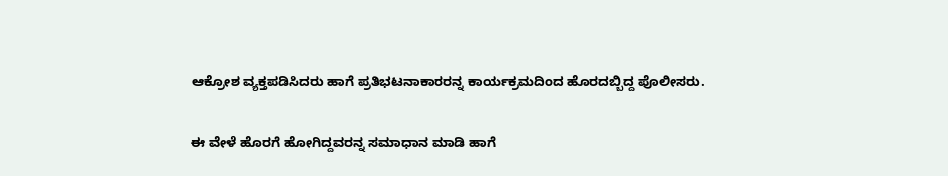ಆಕ್ರೋಶ ವ್ಯಕ್ತಪಡಿಸಿದರು ಹಾಗೆ ಪ್ರತಿಭಟನಾಕಾರರನ್ನ ಕಾರ್ಯಕ್ರಮದಿಂದ ಹೊರದಬ್ಬಿದ್ದ ಪೊಲೀಸರು.

ಈ ವೇಳೆ ಹೊರಗೆ ಹೋಗಿದ್ದವರನ್ನ ಸಮಾಧಾನ ಮಾಡಿ ಹಾಗೆ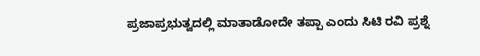ಪ್ರಜಾಪ್ರಭುತ್ವದಲ್ಲಿ ಮಾತಾಡೋದೇ ತಪ್ಪಾ ಎಂದು ಸಿಟಿ ರವಿ ಪ್ರಶ್ನೆ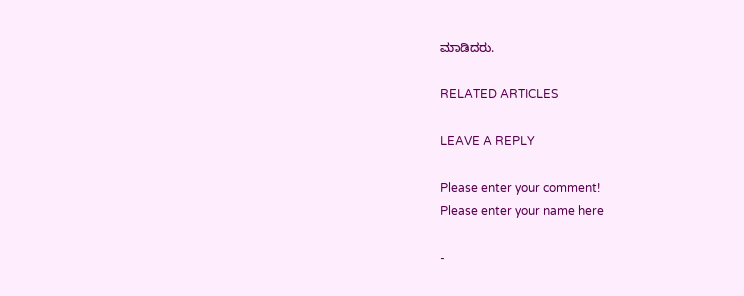ಮಾಡಿದರು.

RELATED ARTICLES

LEAVE A REPLY

Please enter your comment!
Please enter your name here

-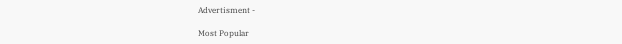Advertisment -

Most Popular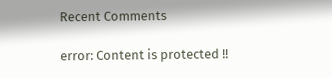Recent Comments

error: Content is protected !!